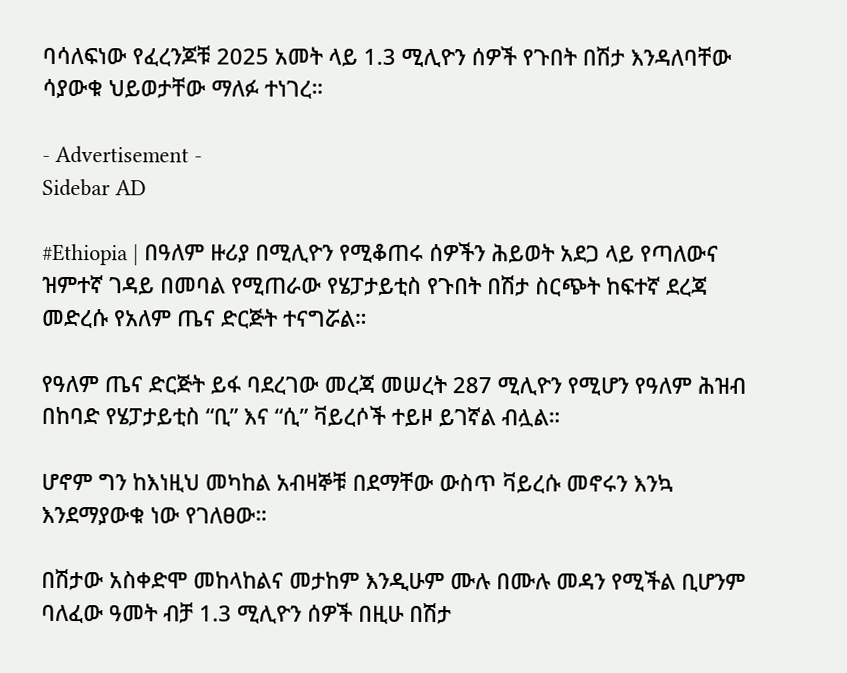ባሳለፍነው የፈረንጆቹ 2025 አመት ላይ 1.3 ሚሊዮን ሰዎች የጉበት በሽታ እንዳለባቸው ሳያውቁ ህይወታቸው ማለፉ ተነገረ።

- Advertisement -
Sidebar AD

#Ethiopia | በዓለም ዙሪያ በሚሊዮን የሚቆጠሩ ሰዎችን ሕይወት አደጋ ላይ የጣለውና ዝምተኛ ገዳይ በመባል የሚጠራው የሄፓታይቲስ የጉበት በሽታ ስርጭት ከፍተኛ ደረጃ መድረሱ የአለም ጤና ድርጅት ተናግሯል።

የዓለም ጤና ድርጅት ይፋ ባደረገው መረጃ መሠረት 287 ሚሊዮን የሚሆን የዓለም ሕዝብ በከባድ የሄፓታይቲስ “ቢ” እና “ሲ” ቫይረሶች ተይዞ ይገኛል ብሏል።

ሆኖም ግን ከእነዚህ መካከል አብዛኞቹ በደማቸው ውስጥ ቫይረሱ መኖሩን እንኳ እንደማያውቁ ነው የገለፀው።

በሽታው አስቀድሞ መከላከልና መታከም እንዲሁም ሙሉ በሙሉ መዳን የሚችል ቢሆንም ባለፈው ዓመት ብቻ 1.3 ሚሊዮን ሰዎች በዚሁ በሽታ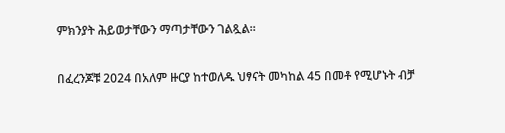ምክንያት ሕይወታቸውን ማጣታቸውን ገልጿል።

በፈረንጆቹ 2024 በአለም ዙርያ ከተወለዱ ህፃናት መካከል 45 በመቶ የሚሆኑት ብቻ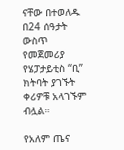ናቸው በተወለዱ በ24 ሰዓታት ውስጥ የመጀመሪያ የሄፓታይቲስ “ቢ” ክትባት ያገኙት ቀሪዎቹ አላገኙም ብሏል።

የአለም ጤና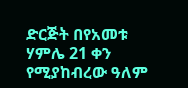ድርጅት በየአመቱ ሃምሌ 21 ቀን የሚያከብረው ዓለም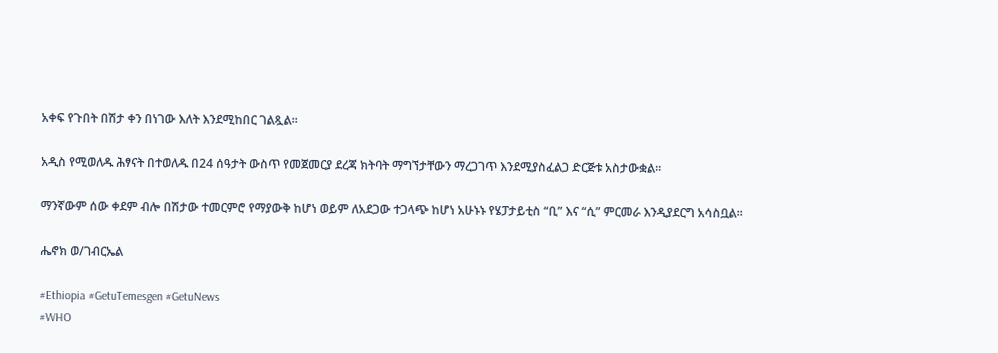አቀፍ የጉበት በሽታ ቀን በነገው እለት እንደሚከበር ገልጿል።

አዲስ የሚወለዱ ሕፃናት በተወለዱ በ24 ሰዓታት ውስጥ የመጀመርያ ደረጃ ክትባት ማግኘታቸውን ማረጋገጥ እንደሚያስፈልጋ ድርጅቱ አስታውቋል።

ማንኛውም ሰው ቀደም ብሎ በሽታው ተመርምሮ የማያውቅ ከሆነ ወይም ለአደጋው ተጋላጭ ከሆነ አሁኑኑ የሄፓታይቲስ “ቢ” እና “ሲ” ምርመራ እንዲያደርግ አሳስቧል።

ሔኖክ ወ/ገብርኤል

#Ethiopia #GetuTemesgen #GetuNews
#WHO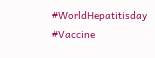#WorldHepatitisday
#Vaccine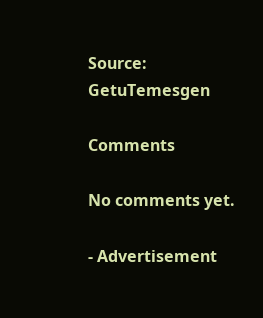Source: GetuTemesgen

Comments

No comments yet.

- Advertisement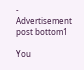-
Advertisement post bottom1

You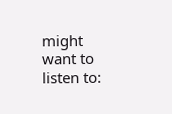might want to listen to: